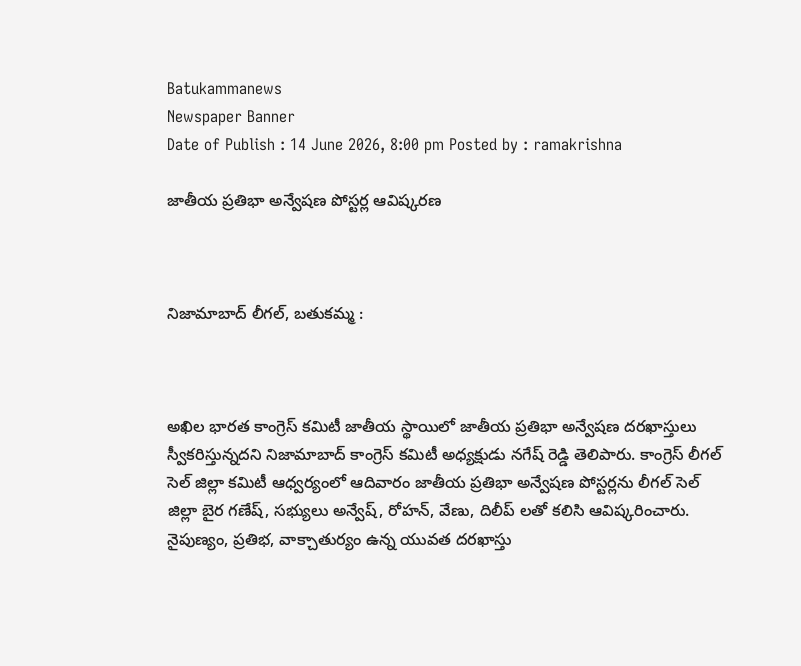Batukammanews
Newspaper Banner
Date of Publish : 14 June 2026, 8:00 pm Posted by : ramakrishna

జాతీయ ప్రతిభా అన్వేషణ పోస్టర్ల ఆవిష్కరణ



నిజామాబాద్ లీగల్, బతుకమ్మ :



అఖిల భారత కాంగ్రెస్ కమిటీ జాతీయ స్థాయిలో జాతీయ ప్రతిభా అన్వేషణ దరఖాస్తులు స్వీకరిస్తున్నదని నిజామాబాద్ కాంగ్రెస్ కమిటీ అధ్యక్షుడు నగేష్ రెడ్డి తెలిపారు. కాంగ్రెస్ లీగల్ సెల్ జిల్లా కమిటీ ఆధ్వర్యంలో ఆదివారం జాతీయ ప్రతిభా అన్వేషణ పోస్టర్లను లీగల్ సెల్ జిల్లా బైర గణేష్, సభ్యులు అన్వేష్, రోహన్, వేణు, దిలీప్ లతో కలిసి ఆవిష్కరించారు. నైపుణ్యం, ప్రతిభ, వాక్చాతుర్యం ఉన్న యువత దరఖాస్తు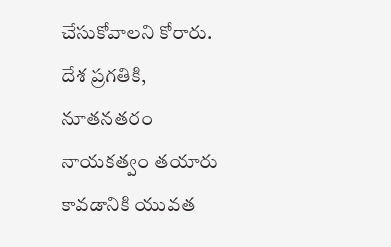చేసుకోవాలని కోరారు. దేశ ప్రగతికి, నూతనతరం నాయకత్వం తయారు కావడానికి యువత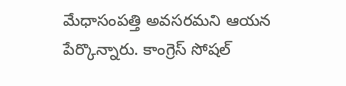మేధాసంపత్తి అవసరమని ఆయన పేర్కొన్నారు. కాంగ్రెస్ సోషల్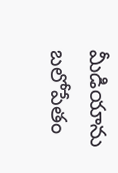మీడియాను బలోపేతం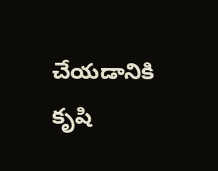చేయడానికి కృషి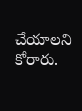చేయాలని కోరారు.